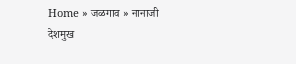Home » जळगाव » नानाजी देशमुख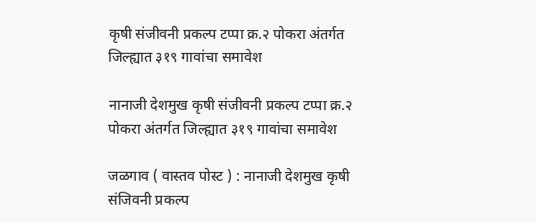कृषी संजीवनी प्रकल्प टप्पा क्र.२ पोकरा अंतर्गत जिल्ह्यात ३१९ गावांचा समावेश

नानाजी देशमुख कृषी संजीवनी प्रकल्प टप्पा क्र.२ पोकरा अंतर्गत जिल्ह्यात ३१९ गावांचा समावेश

जळगाव ( वास्तव पोस्ट ) : नानाजी देशमुख कृषी संजिवनी प्रकल्प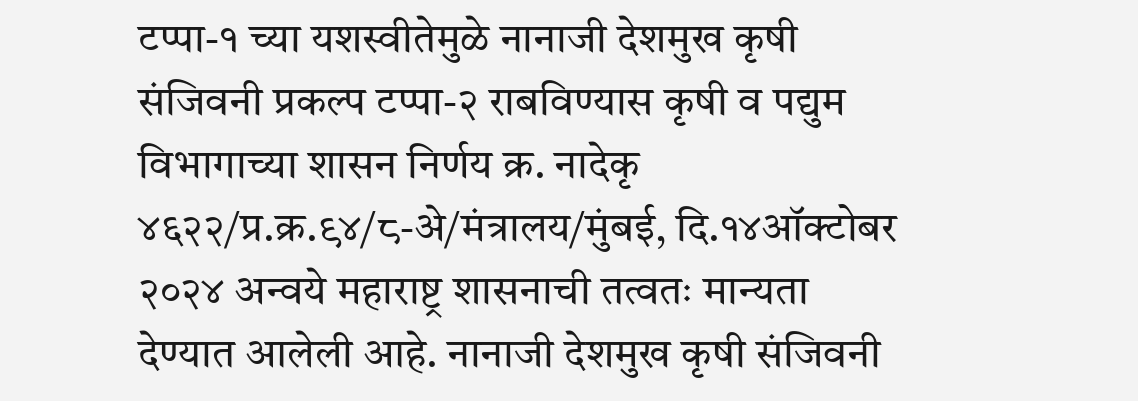टप्पा-१ च्या यशस्वीतेमुळे नानाजी देशमुख कृषी संजिवनी प्रकल्प टप्पा-२ राबविण्यास कृषी व पद्युम विभागाच्या शासन निर्णय क्र. नादेकृ ४६२२/प्र.क्र.९४/८-अे/मंत्रालय/मुंबई, दि.१४ऑक्टोबर २०२४ अन्वये महाराष्ट्र शासनाची तत्वतः मान्यता देण्यात आलेली आहे. नानाजी देशमुख कृषी संजिवनी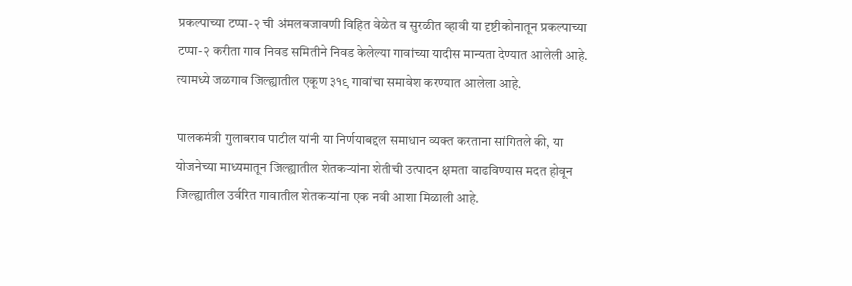प्रकल्पाच्या टप्पा-२ ची अंमलबजावणी विहित वेळेत व सुरळीत व्हावी या दृष्टीकोनातून प्रकल्पाच्या टप्पा-२ करीता गाव निवड समितीने निवड केलेल्या गावांच्या यादीस मान्यता देण्यात आलेली आहे. त्यामध्ये जळगाव जिल्ह्यातील एकूण ३१९ गावांचा समावेश करण्यात आलेला आहे.

पालकमंत्री गुलाबराव पाटील यांनी या निर्णयाबद्दल समाधान व्यक्त करताना सांगितले की, या योजनेच्या माध्यमातून जिल्ह्यातील शेतकऱ्यांना शेतीची उत्पादन क्षमता वाढविण्यास मदत होवून जिल्ह्यातील उर्वरित गावातील शेतकऱ्यांना एक नवी आशा मिळाली आहे.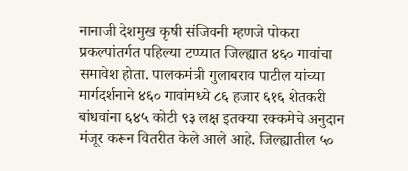नानाजी देशमुख कृषी संजिवनी म्हणजे पोकरा प्रकल्पांतर्गत पहिल्या टप्प्यात जिल्ह्यात ४६० गावांचा समावेश होता. पालकमंत्री गुलाबराव पाटील यांच्या मार्गदर्शनाने ४६० गावांमध्ये ८६ हजार ६१६ शेतकरी बांधवांना ६४५ कोटी ९३ लक्ष इतक्या रक्कमेचे अनुदान मंजूर करून वितरीत केले आले आहे. जिल्ह्यातील ५०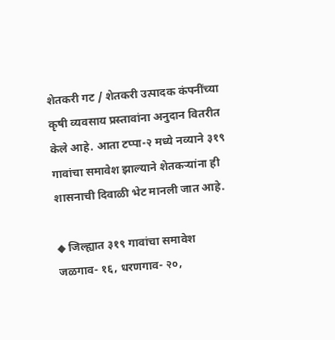शेतकरी गट / शेतकरी उत्पादक कंपनींच्या कृषी व्यवसाय प्रस्तावांना अनुदान वितरीत केले आहे. आता टप्पा-२ मध्ये नव्याने ३१९ गावांचा समावेश झाल्याने शेतकऱ्यांना ही शासनाची दिवाळी भेट मानली जात आहे.

◆ जिल्ह्यात ३१९ गावांचा समावेश
जळगाव- १६, धरणगाव- २०,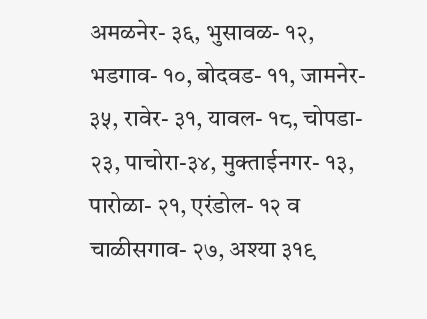अमळनेर- ३६, भुसावळ- १२, भडगाव- १०, बोदवड- ११, जामनेर- ३५, रावेर- ३१, यावल- १८, चोपडा- २३, पाचोरा-३४, मुक्ताईनगर- १३, पारोळा- २१, एरंडोल- १२ व चाळीसगाव- २७, अश्या ३१९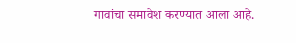गावांचा समावेश करण्यात आला आहे.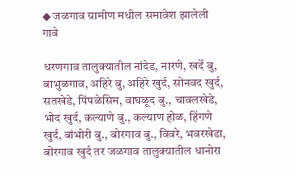◆ जळगाव ग्रामीण मधील समावेश झालेली गावे

धरणगाव तालुक्यातील नांदेड, नारणे, खर्दे बु, बाभुळगाव, अहिरे बु, अहिरे खुर्द, सोनवद खुर्द, सतखेडे, पिंपळेसिम, वाघळूद बु., चावलखेडे, भोद खुर्द, कल्याणे बु., कल्याण होळ, हिंगणे खुर्द, बांभोरी बु., बोरगाव बु., विवरे, भवरखेडा, बोरगाव खुर्द तर जळगाव तालुक्यातील धानोरा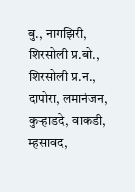बु., नागझिरी, शिरसोली प्र.बो., शिरसोली प्र.न., दापोरा, लमानंजन, कुऱ्हाडदे, वाकडी, म्हसावद,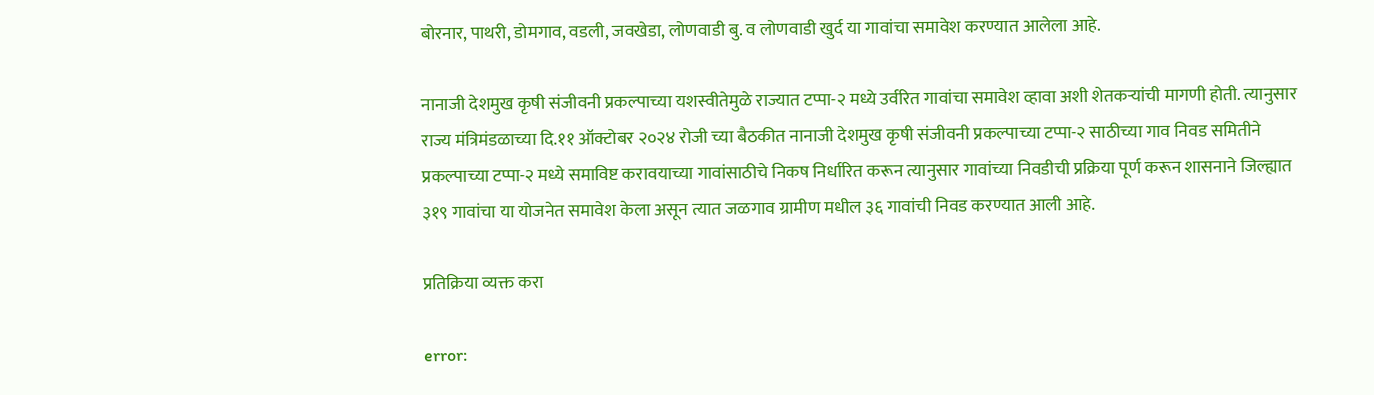बोरनार, पाथरी, डोमगाव, वडली, जवखेडा, लोणवाडी बु. व लोणवाडी खुर्द या गावांचा समावेश करण्यात आलेला आहे.

नानाजी देशमुख कृषी संजीवनी प्रकल्पाच्या यशस्वीतेमुळे राज्यात टप्पा-२ मध्ये उर्वरित गावांचा समावेश व्हावा अशी शेतकऱ्यांची मागणी होती. त्यानुसार राज्य मंत्रिमंडळाच्या दि.११ ऑक्टोबर २०२४ रोजी च्या बैठकीत नानाजी देशमुख कृषी संजीवनी प्रकल्पाच्या टप्पा-२ साठीच्या गाव निवड समितीने प्रकल्पाच्या टप्पा-२ मध्ये समाविष्ट करावयाच्या गावांसाठीचे निकष निर्धारित करून त्यानुसार गावांच्या निवडीची प्रक्रिया पूर्ण करून शासनाने जिल्ह्यात ३१९ गावांचा या योजनेत समावेश केला असून त्यात जळगाव ग्रामीण मधील ३६ गावांची निवड करण्यात आली आहे.

प्रतिक्रिया व्यक्त करा

error: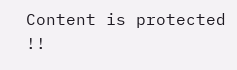Content is protected !!